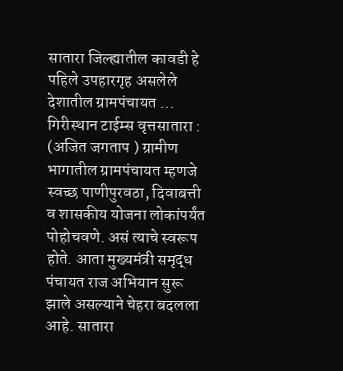सातारा जिल्ह्यातील कावडी हे पहिले उपहारगृह असलेले देशातील ग्रामपंचायत …
गिरीस्थान टाईम्स वृत्तसातारा : (अजित जगताप ) ग्रामीण भागातील ग्रामपंचायत म्हणजे स्वच्छ पाणीपुरवठा, दिवाबत्ती व शासकीय योजना लोकांपर्यंत पोहोचवणे. असं त्याचे स्वरूप होते. आता मुख्यमंत्री समृद्ध पंचायत राज अभियान सुरू झाले असल्याने चेहरा बदलला आहे. सातारा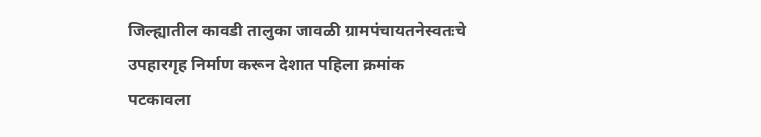जिल्ह्यातील कावडी तालुका जावळी ग्रामपंचायतनेस्वतःचे उपहारगृह निर्माण करून देशात पहिला क्रमांक पटकावला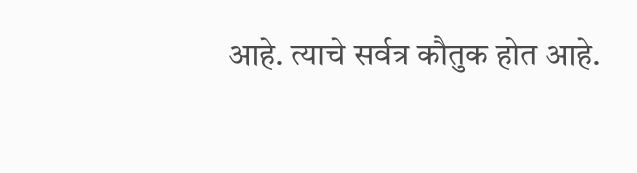आहे. त्याचे सर्वत्र कौतुक होत आहे.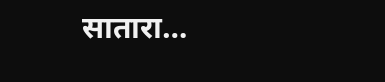सातारा…